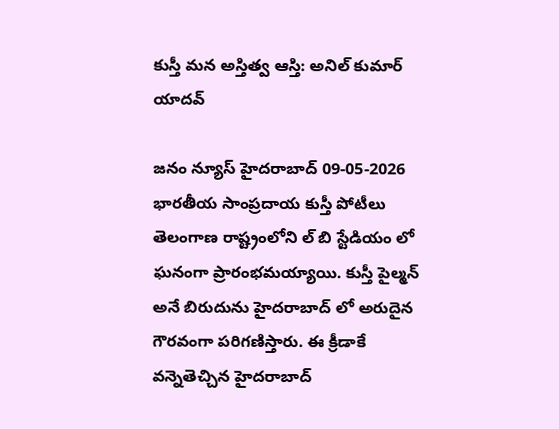కుస్తీ మన అస్తిత్వ ఆస్తి: అనిల్ కుమార్ యాదవ్

జనం న్యూస్ హైదరాబాద్ 09-05-2026 భారతీయ సాంప్రదాయ కుస్తీ పోటీలు తెలంగాణ రాష్ట్రంలోని ల్ బి స్టేడియం లో ఘనంగా ప్రారంభమయ్యాయి. కుస్తీ పైల్మన్ అనే బిరుదును హైదరాబాద్ లో అరుదైన గౌరవంగా పరిగణిస్తారు. ఈ క్రీడాకే వన్నెతెచ్చిన హైదరాబాద్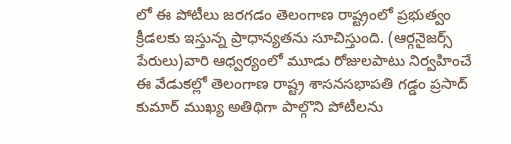లో ఈ పోటీలు జరగడం తెలంగాణ రాష్ట్రంలో ప్రభుత్వం క్రీడలకు ఇస్తున్న ప్రాధాన్యతను సూచిస్తుంది. (ఆర్గనైజర్స్ పేరులు)వారి ఆధ్వర్యంలో మూడు రోజులపాటు నిర్వహించే ఈ వేడుకల్లో తెలంగాణ రాష్ట్ర శాసనసభాపతి గడ్డం ప్రసాద్ కుమార్ ముఖ్య అతిథిగా పాల్గొని పోటీలను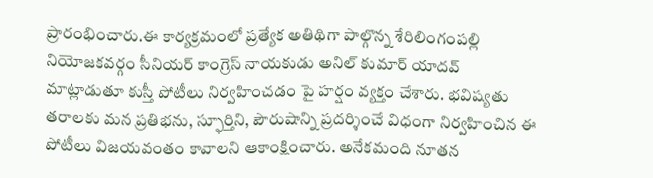ప్రారంభించారు.ఈ కార్యక్రమంలో ప్రత్యేక అతిథిగా పాల్గొన్న శేరిలింగంపల్లి నియోజకవర్గం సీనియర్ కాంగ్రెస్ నాయకుడు అనిల్ కుమార్ యాదవ్ మాట్లాడుతూ కుస్తీ పోటీలు నిర్వహించడం పై హర్షం వ్యక్తం చేశారు. భవిష్యతు తరాలకు మన ప్రతిభను, స్ఫూర్తిని, పౌరుషాన్ని ప్రదర్శించే విధంగా నిర్వహించిన ఈ పోటీలు విజయవంతం కావాలని ఆకాంక్షించారు. అనేకమంది నూతన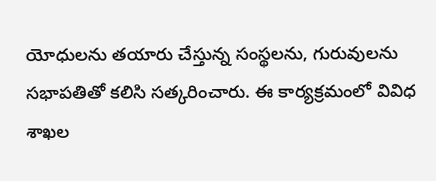యోధులను తయారు చేస్తున్న సంస్థలను, గురువులను సభాపతితో కలిసి సత్కరించారు. ఈ కార్యక్రమంలో వివిధ శాఖల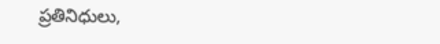ప్రతినిధులు,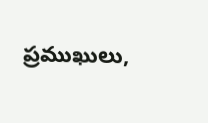ప్రముఖులు,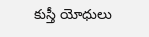కుస్తీ యోధులు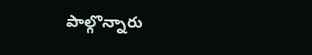పాల్గొన్నారు